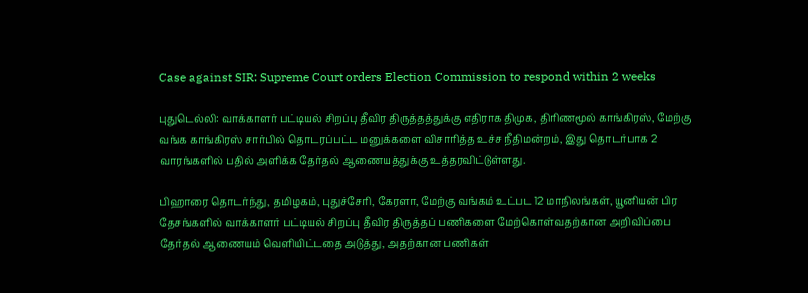Case against SIR: Supreme Court orders Election Commission to respond within 2 weeks

புதுடெல்லி: வாக்காளர் பட்டியல் சிறப்பு தீவிர திருத்தத்துக்கு எதிராக திமுக, திரிணமூல் காங்கிரஸ், மேற்கு வங்க காங்கிரஸ் சார்பில் தொடரப்பட்ட மனுக்களை விசாரித்த உச்ச நீதிமன்றம், இது தொடர்பாக 2 வாரங்களில் பதில் அளிக்க தேர்தல் ஆணையத்துக்கு உத்தரவிட்டுள்ளது.

பிஹாரை தொடர்ந்து, தமிழகம், புதுச்சேரி, கேரளா, மேற்கு வங்கம் உட்பட 12 மாநிலங்கள், யூனியன் பிர தேசங்களில் வாக்காளர் பட்டியல் சிறப்பு தீவிர திருத்தப் பணிகளை மேற்கொள்வதற்கான அறிவிப்பை தேர்தல் ஆணையம் வெளியிட்டதை அடுத்து, அதற்கான பணிகள்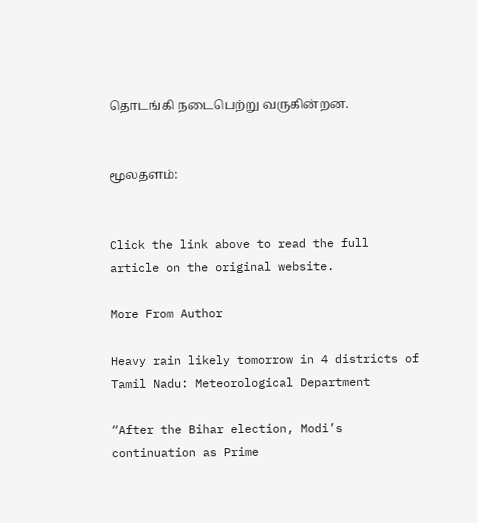தொடங்கி நடைபெற்று வருகின்றன.


மூலதளம்:


Click the link above to read the full article on the original website.

More From Author

Heavy rain likely tomorrow in 4 districts of Tamil Nadu: Meteorological Department

“After the Bihar election, Modi’s continuation as Prime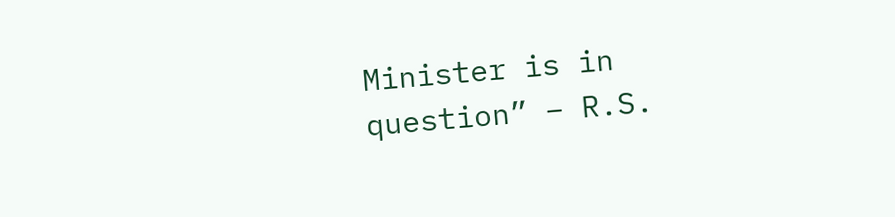Minister is in question” – R.S.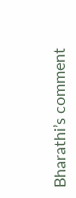Bharathi’s comment